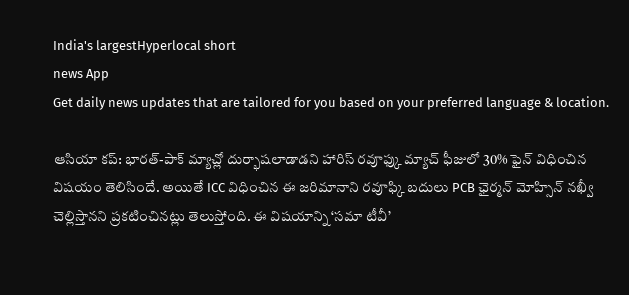India's largestHyperlocal short
news App
Get daily news updates that are tailored for you based on your preferred language & location.

ఆసియా కప్: భారత్-పాక్ మ్యాచ్లో దుర్భాషలాడాడని హారిస్ రవూఫ్కు మ్యాచ్ ఫీజులో 30% ఫైన్ విధించిన విషయం తెలిసిందే. అయితే ICC విధించిన ఈ జరిమానాని రవూఫ్కి బదులు PCB ఛైర్మన్ మోహ్సిన్ నఖ్వీ చెల్లిస్తానని ప్రకటించినట్లు తెలుస్తోంది. ఈ విషయాన్ని ‘సమా టీవీ’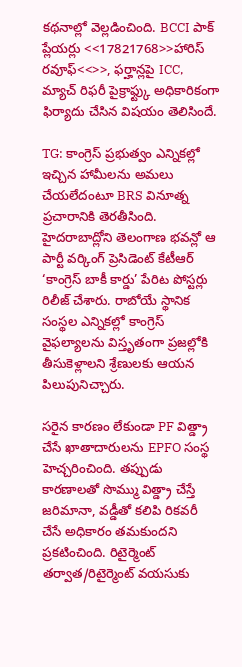కథనాల్లో వెల్లడించింది. BCCI పాక్ ప్లేయర్లు <<17821768>>హారిస్ రవూఫ్<<>>, ఫర్హాన్లపై ICC, మ్యాచ్ రిఫరీ పైక్రాఫ్ట్కు అధికారికంగా ఫిర్యాదు చేసిన విషయం తెలిసిందే.

TG: కాంగ్రెస్ ప్రభుత్వం ఎన్నికల్లో ఇచ్చిన హామీలను అమలు చేయలేదంటూ BRS వినూత్న ప్రచారానికి తెరతీసింది. హైదరాబాద్లోని తెలంగాణ భవన్లో ఆ పార్టీ వర్కింగ్ ప్రెసిడెంట్ కేటీఆర్ ‘కాంగ్రెస్ బాకీ కార్డు’ పేరిట పోస్టర్లు రిలీజ్ చేశారు. రాబోయే స్థానిక సంస్థల ఎన్నికల్లో కాంగ్రెస్ వైఫల్యాలను విస్తృతంగా ప్రజల్లోకి తీసుకెళ్లాలని శ్రేణులకు ఆయన పిలుపునిచ్చారు.

సరైన కారణం లేకుండా PF విత్డ్రా చేసే ఖాతాదారులను EPFO సంస్థ హెచ్చరించింది. తప్పుడు కారణాలతో సొమ్ము విత్డ్రా చేస్తే జరిమానా, వడ్డీతో కలిపి రికవరీ చేసే అధికారం తమకుందని ప్రకటించింది. రిటైర్మెంట్ తర్వాత/రిటైర్మెంట్ వయసుకు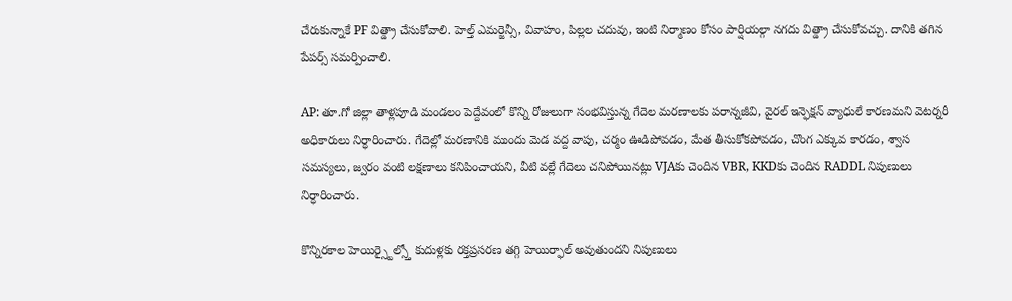చేరుకున్నాకే PF విత్డ్రా చేసుకోవాలి. హెల్త్ ఎమర్జెన్సీ, వివాహం, పిల్లల చదువు, ఇంటి నిర్మాణం కోసం పార్షియల్గా నగదు విత్డ్రా చేసుకోవచ్చు. దానికి తగిన పేపర్స్ సమర్పించాలి.

AP: తూ.గో జిల్లా తాళ్లపూడి మండలం పెద్దేవంలో కొన్ని రోజులుగా సంభవిస్తున్న గేదెల మరణాలకు పరాన్నజీవి, వైరల్ ఇన్ఫెక్షన్ వ్యాధులే కారణమని వెటర్నరీ అధికారులు నిర్ధారించారు. గేదెల్లో మరణానికి ముందు మెడ వద్ద వాపు, చర్మం ఊడిపోవడం, మేత తీసుకోకపోవడం, చొంగ ఎక్కువ కారడం, శ్వాస సమస్యలు, జ్వరం వంటి లక్షణాలు కనిపించాయని, వీటి వల్లే గేదెలు చనిపోయినట్లు VJAకు చెందిన VBR, KKDకు చెందిన RADDL నిపుణులు నిర్ధారించారు.

కొన్నిరకాల హెయిర్స్టైల్స్తో కుదుళ్లకు రక్తప్రసరణ తగ్గి హెయిర్ఫాల్ అవుతుందని నిపుణులు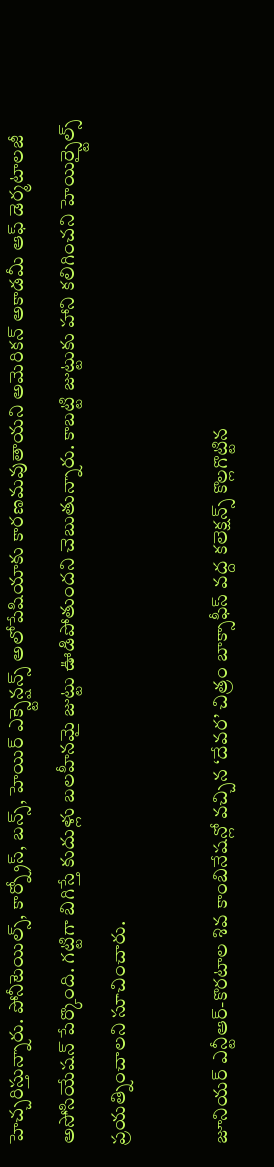హెచ్చరిస్తున్నారు. పోనీటెయిల్స్, కార్న్రోస్, బన్స్, హెయిర్ ఎక్స్టెన్షన్స్ అలోపేషియాకు కారణమవుతాయని అమెరికన్ అకాడమీ ఆఫ్ డెర్మటాలజీ అసోసియేషన్ పేర్కొంది. గట్టిగా బిగిస్తే కుదుళ్లు బలహీనమై జుట్టు ఊడిపోతుందని చెబుతున్నారు. కాబట్టి జుట్టుకు హాని కలిగించని హెయిర్స్టైల్స్ ప్రయత్నించాలని సూచించారు.

జూనియర్ ఎన్టీఆర్-కొరటాల శివ కాంబినేషన్లో వచ్చిన ‘దేవర’ చిత్రం బాక్సాఫీస్ వద్ద కలెక్షన్స్ కొల్లగొట్టిన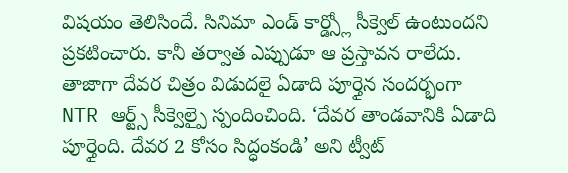విషయం తెలిసిందే. సినిమా ఎండ్ కార్డ్స్లో సీక్వెల్ ఉంటుందని ప్రకటించారు. కానీ తర్వాత ఎప్పుడూ ఆ ప్రస్తావన రాలేదు. తాజాగా దేవర చిత్రం విడుదలై ఏడాది పూర్తైన సందర్భంగా NTR ఆర్ట్స్ సీక్వెల్పై స్పందించింది. ‘దేవర తాండవానికి ఏడాది పూర్తైంది. దేవర 2 కోసం సిద్ధంకండి’ అని ట్వీట్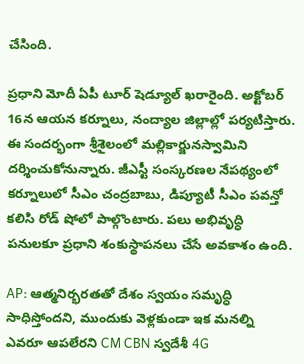చేసింది.

ప్రధాని మోదీ ఏపీ టూర్ షెడ్యూల్ ఖరారైంది. అక్టోబర్ 16న ఆయన కర్నూలు, నంద్యాల జిల్లాల్లో పర్యటిస్తారు. ఈ సందర్భంగా శ్రీశైలంలో మల్లికార్జునస్వామిని దర్శించుకోనున్నారు. జీఎస్టీ సంస్కరణల నేపథ్యంలో కర్నూలులో సీఎం చంద్రబాబు, డిప్యూటీ సీఎం పవన్తో కలిసి రోడ్ షోలో పాల్గొంటారు. పలు అభివృద్ధి పనులకూ ప్రధాని శంకుస్థాపనలు చేసే అవకాశం ఉంది.

AP: ఆత్మనిర్భరతతో దేశం స్వయం సమృద్ధి సాధిస్తోందని, ముందుకు వెళ్లకుండా ఇక మనల్ని ఎవరూ ఆపలేరని CM CBN స్వదేశీ 4G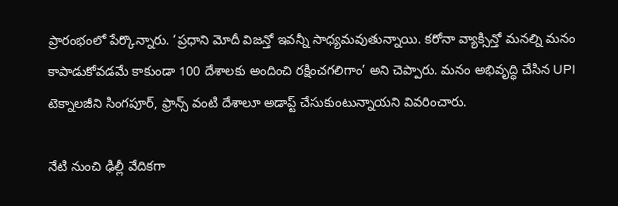ప్రారంభంలో పేర్కొన్నారు. ‘ప్రధాని మోదీ విజన్తో ఇవన్నీ సాధ్యమవుతున్నాయి. కరోనా వ్యాక్సిన్తో మనల్ని మనం కాపాడుకోవడమే కాకుండా 100 దేశాలకు అందించి రక్షించగలిగాం’ అని చెప్పారు. మనం అభివృద్ధి చేసిన UPI టెక్నాలజీని సింగపూర్, ఫ్రాన్స్ వంటి దేశాలూ అడాప్ట్ చేసుకుంటున్నాయని వివరించారు.

నేటి నుంచి ఢిల్లీ వేదికగా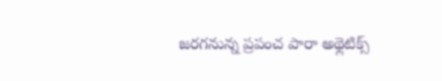జరగనున్న ప్రపంచ పారా అథ్లెటిక్స్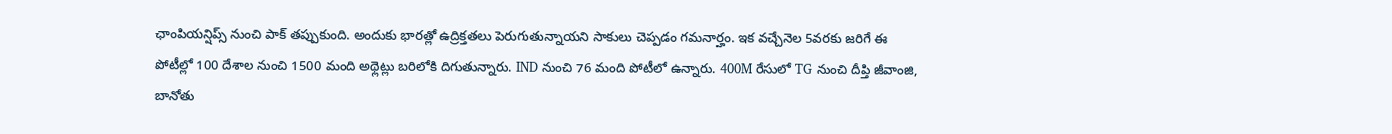ఛాంపియన్షిప్స్ నుంచి పాక్ తప్పుకుంది. అందుకు భారత్లో ఉద్రిక్తతలు పెరుగుతున్నాయని సాకులు చెప్పడం గమనార్హం. ఇక వచ్చేనెల 5వరకు జరిగే ఈ పోటీల్లో 100 దేశాల నుంచి 1500 మంది అథ్లెట్లు బరిలోకి దిగుతున్నారు. IND నుంచి 76 మంది పోటీలో ఉన్నారు. 400M రేసులో TG నుంచి దీప్తి జీవాంజి, బానోతు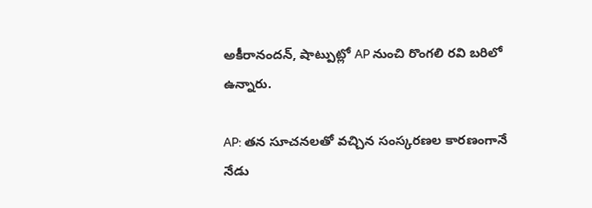అకీరానందన్, షాట్పుట్లో AP నుంచి రొంగలి రవి బరిలో ఉన్నారు.

AP: తన సూచనలతో వచ్చిన సంస్కరణల కారణంగానే నేడు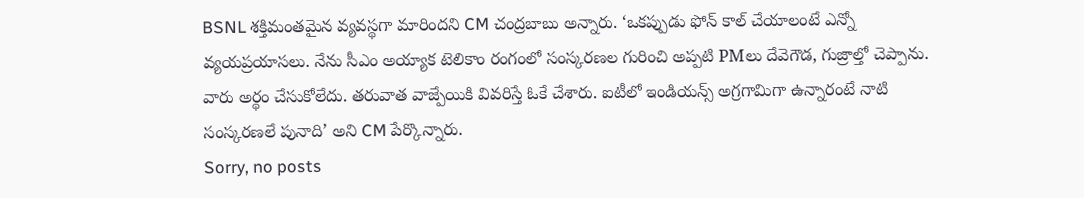BSNL శక్తిమంతమైన వ్యవస్థగా మారిందని CM చంద్రబాబు అన్నారు. ‘ఒకప్పుడు ఫోన్ కాల్ చేయాలంటే ఎన్నో వ్యయప్రయాసలు. నేను సీఎం అయ్యాక టెలికాం రంగంలో సంస్కరణల గురించి అప్పటి PMలు దేవెగౌడ, గుజ్రాల్తో చెప్పాను. వారు అర్థం చేసుకోలేదు. తరువాత వాజ్పేయికి వివరిస్తే ఓకే చేశారు. ఐటీలో ఇండియన్స్ అగ్రగామిగా ఉన్నారంటే నాటి సంస్కరణలే పునాది’ అని CM పేర్కొన్నారు.
Sorry, no posts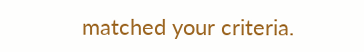matched your criteria.